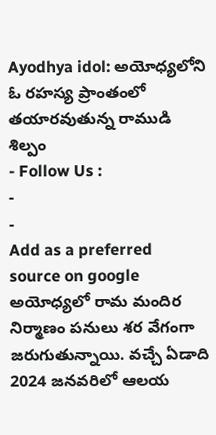Ayodhya idol: అయోధ్యలోని ఓ రహస్య ప్రాంతంలో తయారవుతున్న రాముడి శిల్పం
- Follow Us :
-
-
Add as a preferred
source on google
అయోధ్యలో రామ మందిర నిర్మాణం పనులు శర వేగంగా జరుగుతున్నాయి. వచ్చే ఏడాది 2024 జనవరిలో ఆలయ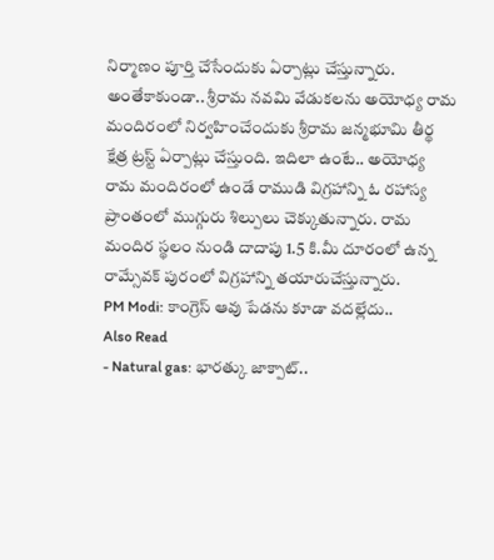నిర్మాణం పూర్తి చేసేందుకు ఏర్పాట్లు చేస్తున్నారు. అంతేకాకుండా.. శ్రీరామ నవమి వేడుకలను అయోధ్య రామ మందిరంలో నిర్వహించేందుకు శ్రీరామ జన్మభూమి తీర్థ క్షేత్ర ట్రస్ట్ ఏర్పాట్లు చేస్తుంది. ఇదిలా ఉంటే.. అయోధ్య రామ మందిరంలో ఉండే రాముడి విగ్రహాన్ని ఓ రహాస్య ప్రాంతంలో ముగ్గురు శిల్పులు చెక్కుతున్నారు. రామ మందిర స్థలం నుండి దాదాపు 1.5 కి.మీ దూరంలో ఉన్న రామ్సేవక్ పురంలో విగ్రహాన్ని తయారుచేస్తున్నారు.
PM Modi: కాంగ్రెస్ ఆవు పేడను కూడా వదల్లేదు..
Also Read
- Natural gas: భారత్కు జాక్పాట్..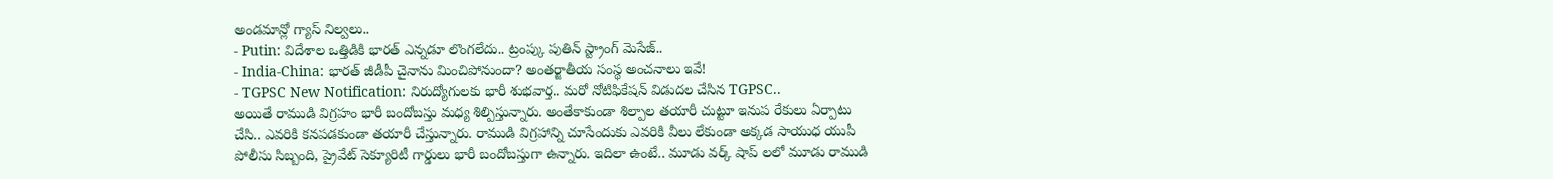అండమాన్లో గ్యాస్ నిల్వలు..
- Putin: విదేశాల ఒత్తిడికి భారత్ ఎన్నడూ లొంగలేదు.. ట్రంప్కు పుతిన్ స్ట్రాంగ్ మెసేజ్..
- India-China: భారత్ జీడీపీ చైనాను మించిపోనుందా? అంతర్జాతీయ సంస్థ అంచనాలు ఇవే!
- TGPSC New Notification: నిరుద్యోగులకు భారీ శుభవార్త.. మరో నోటిఫికేషన్ విడుదల చేసిన TGPSC..
అయితే రాముడి విగ్రహం భారీ బందోబస్తు మధ్య శిల్పిస్తున్నారు. అంతేకాకుండా శిల్పాల తయారీ చుట్టూ ఇనుప రేకులు ఏర్పాటు చేసి.. ఎవరికి కనపడకుండా తయారీ చేస్తున్నారు. రాముడి విగ్రహాన్ని చూసేందుకు ఎవరికి వీలు లేకుండా అక్కడ సాయుధ యుపీ పోలీసు సిబ్బంది, ప్రైవేట్ సెక్యూరిటీ గార్డులు భారీ బందోబస్తుగా ఉన్నారు. ఇదిలా ఉంటే.. మూడు వర్క్ షాప్ లలో మూడు రాముడి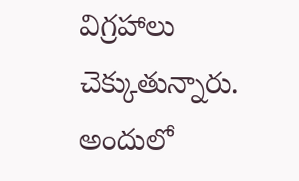విగ్రహాలు చెక్కుతున్నారు. అందులో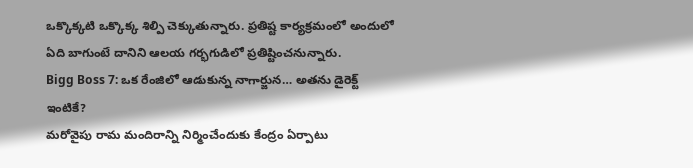ఒక్కొక్కటి ఒక్కొక్క శిల్పి చెక్కుతున్నారు. ప్రతిష్ట కార్యక్రమంలో అందులో ఏది బాగుంటే దానిని ఆలయ గర్భగుడిలో ప్రతిష్టించనున్నారు.
Bigg Boss 7: ఒక రేంజిలో ఆడుకున్న నాగార్జున… అతను డైరెక్ట్ ఇంటికే?
మరోవైపు రామ మందిరాన్ని నిర్మించేందుకు కేంద్రం ఏర్పాటు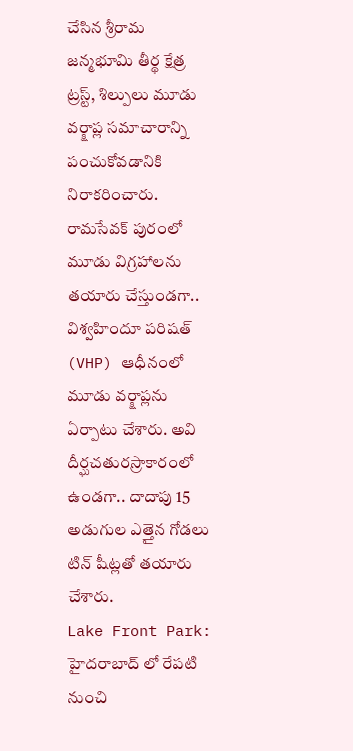చేసిన శ్రీరామ జన్మభూమి తీర్థ క్షేత్ర ట్రస్ట్, శిల్పులు మూడు వర్క్షాప్ల సమాచారాన్ని పంచుకోవడానికి నిరాకరించారు. రామసేవక్ పురంలో మూడు విగ్రహాలను తయారు చేస్తుండగా.. విశ్వహిందూ పరిషత్ (VHP) ఆధీనంలో మూడు వర్క్షాప్లను ఏర్పాటు చేశారు. అవి దీర్ఘచతురస్రాకారంలో ఉండగా.. దాదాపు 15 అడుగుల ఎత్తైన గోడలు టిన్ షీట్లతో తయారు చేశారు.
Lake Front Park: హైదరాబాద్ లో రేపటి నుంచి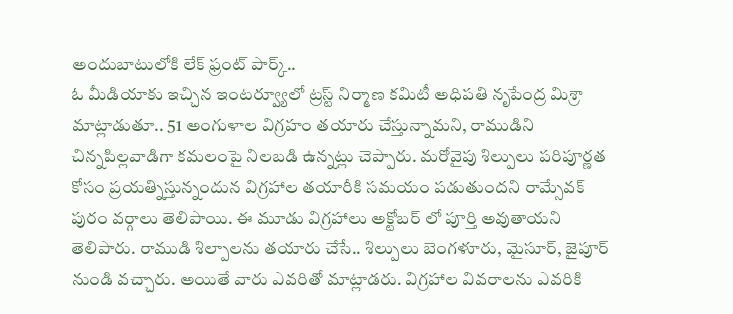అందుబాటులోకి లేక్ ఫ్రంట్ పార్క్..
ఓ మీడియాకు ఇచ్చిన ఇంటర్వ్యూలో ట్రస్ట్ నిర్మాణ కమిటీ అధిపతి నృపేంద్ర మిశ్రా మాట్లాడుతూ.. 51 అంగుళాల విగ్రహం తయారు చేస్తున్నామని, రాముడిని చిన్నపిల్లవాడిగా కమలంపై నిలబడి ఉన్నట్లు చెప్పారు. మరోవైపు శిల్పులు పరిపూర్ణత కోసం ప్రయత్నిస్తున్నందున విగ్రహాల తయారీకి సమయం పడుతుందని రామ్సేవక్ పురం వర్గాలు తెలిపాయి. ఈ మూడు విగ్రహాలు అక్టోబర్ లో పూర్తి అవుతాయని తెలిపారు. రాముడి శిల్పాలను తయారు చేసే.. శిల్పులు బెంగళూరు, మైసూర్, జైపూర్ నుండి వచ్చారు. అయితే వారు ఎవరితో మాట్లాడరు. విగ్రహాల వివరాలను ఎవరికి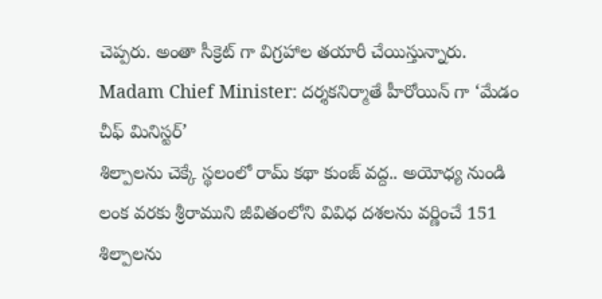చెప్పరు. అంతా సీక్రెట్ గా విగ్రహాల తయారీ చేయిస్తున్నారు.
Madam Chief Minister: దర్శకనిర్మాతే హీరోయిన్ గా ‘మేడం చీఫ్ మినిస్టర్’
శిల్పాలను చెక్కే స్థలంలో రామ్ కథా కుంజ్ వద్ద.. అయోధ్య నుండి లంక వరకు శ్రీరాముని జీవితంలోని వివిధ దశలను వర్ణించే 151 శిల్పాలను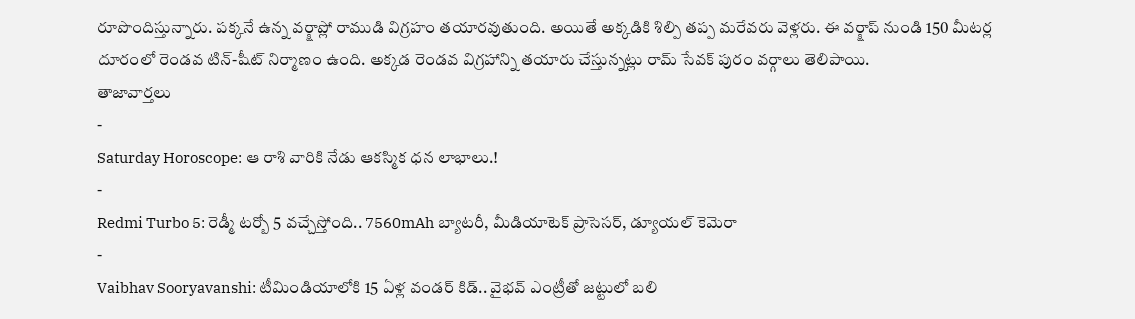రూపొందిస్తున్నారు. పక్కనే ఉన్న వర్క్షాప్లో రాముడి విగ్రహం తయారవుతుంది. అయితే అక్కడికి శిల్పి తప్ప మరేవరు వెళ్లరు. ఈ వర్క్షాప్ నుండి 150 మీటర్ల దూరంలో రెండవ టిన్-షీట్ నిర్మాణం ఉంది. అక్కడ రెండవ విగ్రహాన్ని తయారు చేస్తున్నట్లు రామ్ సేవక్ పురం వర్గాలు తెలిపాయి.
తాజావార్తలు
-
Saturday Horoscope: ఆ రాశి వారికి నేడు ఆకస్మిక ధన లాభాలు.!
-
Redmi Turbo 5: రెడ్మీ టర్బో 5 వచ్చేస్తోంది.. 7560mAh బ్యాటరీ, మీడియాటెక్ ప్రాసెసర్, డ్యూయల్ కెమెరా
-
Vaibhav Sooryavanshi: టీమిండియాలోకి 15 ఏళ్ల వండర్ కిడ్.. వైభవ్ ఎంట్రీతో జట్టులో బలి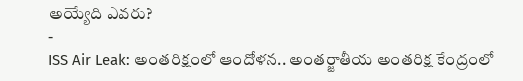అయ్యేది ఎవరు?
-
ISS Air Leak: అంతరిక్షంలో ఆందోళన.. అంతర్జాతీయ అంతరిక్ష కేంద్రంలో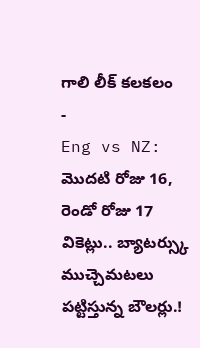గాలి లీక్ కలకలం
-
Eng vs NZ: మొదటి రోజు 16, రెండో రోజు 17 వికెట్లు.. బ్యాటర్స్కు ముచ్చెమటలు పట్టిస్తున్న బౌలర్లు.!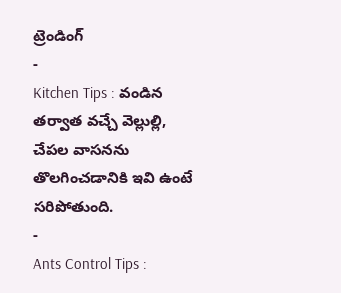ట్రెండింగ్
-
Kitchen Tips : వండిన తర్వాత వచ్చే వెల్లుల్లి, చేపల వాసనను తొలగించడానికి ఇవి ఉంటే సరిపోతుంది.
-
Ants Control Tips :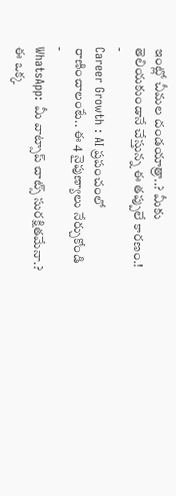ఇంట్లో చీమల దండయాత్రా..? మీకు తెలియకుండానే చేస్తున్న ఈ తప్పులే కారణం.!
-
Career Growth : AI ప్రపంచంలో రాణించాలంటే.. ఈ 4 నైపుణ్యాలు నేర్చుకోండి
-
WhatsApp: మీ వాట్సాప్ చాట్స్ సురక్షితమేనా.? ఈ ఒక్క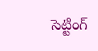సెట్టింగ్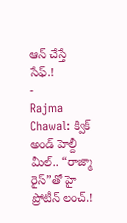ఆన్ చేస్తే సేఫ్.!
-
Rajma Chawal: క్విక్ అండ్ హెల్దీ మీల్.. “రాజ్మా రైస్”తో హై ప్రోటీన్ లంచ్.!